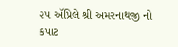૨૫ ઍપ્રિલે શ્રી અમરનાથજી નો કપાટ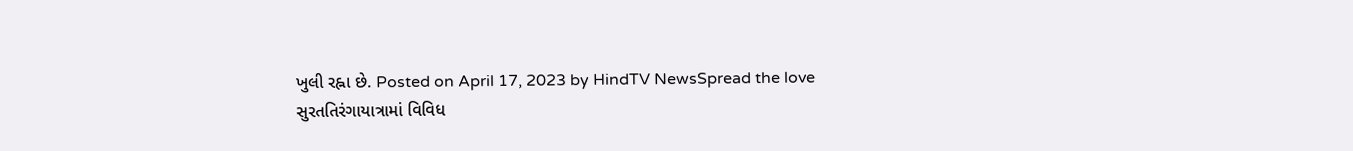ખુલી રહ્ના છે. Posted on April 17, 2023 by HindTV NewsSpread the love
સુરતતિરંગાયાત્રામાં વિવિધ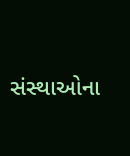સંસ્થાઓના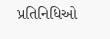પ્રતિનિધિઓ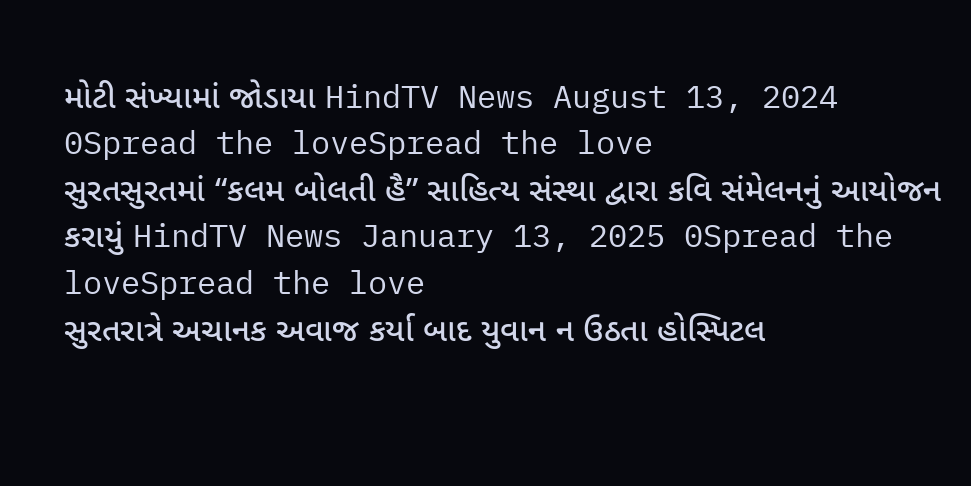મોટી સંખ્યામાં જોડાયા HindTV News August 13, 2024 0Spread the loveSpread the love
સુરતસુરતમાં “કલમ બોલતી હૈ” સાહિત્ય સંસ્થા દ્વારા કવિ સંમેલનનું આયોજન કરાયું HindTV News January 13, 2025 0Spread the loveSpread the love
સુરતરાત્રે અચાનક અવાજ કર્યા બાદ યુવાન ન ઉઠતા હોસ્પિટલ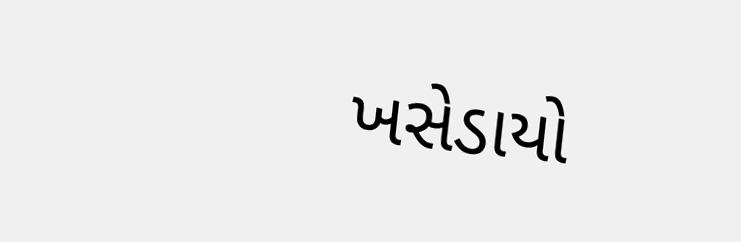ખસેડાયો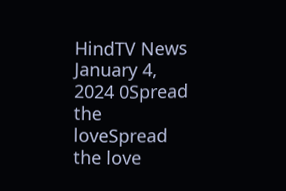HindTV News January 4, 2024 0Spread the loveSpread the love